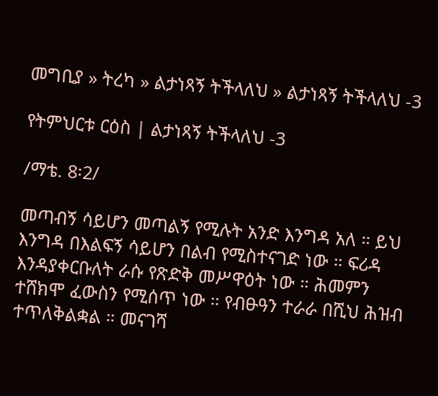መግቢያ » ትረካ » ልታነጻኝ ትችላለህ » ልታነጻኝ ትችላለህ -3

የትምህርቱ ርዕስ | ልታነጻኝ ትችላለህ -3

/ማቴ. 8፡2/

መጣብኝ ሳይሆን መጣልኝ የሚሉት አንድ እንግዳ አለ ። ይህ እንግዳ በእልፍኝ ሳይሆን በልብ የሚስተናገድ ነው ። ፍሪዳ እንዳያቀርቡለት ራሱ የጽድቅ መሥዋዕት ነው ። ሕመምን ተሸክሞ ፈውስን የሚሰጥ ነው ። የብፁዓን ተራራ በሺህ ሕዝብ ተጥለቅልቋል ። መናገሻ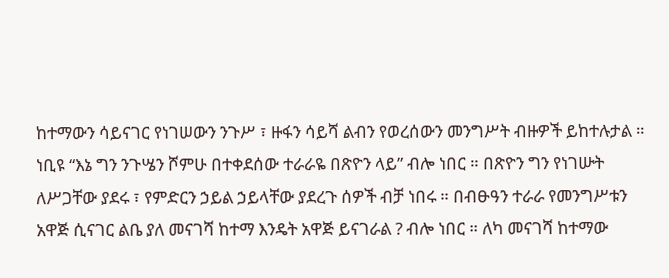ከተማውን ሳይናገር የነገሠውን ንጉሥ ፣ ዙፋን ሳይሻ ልብን የወረሰውን መንግሥት ብዙዎች ይከተሉታል ። ነቢዩ “እኔ ግን ንጉሤን ሾምሁ በተቀደሰው ተራራዬ በጽዮን ላይ” ብሎ ነበር ። በጽዮን ግን የነገሡት ለሥጋቸው ያደሩ ፣ የምድርን ኃይል ኃይላቸው ያደረጉ ሰዎች ብቻ ነበሩ ። በብፁዓን ተራራ የመንግሥቱን አዋጅ ሲናገር ልቤ ያለ መናገሻ ከተማ እንዴት አዋጅ ይናገራል ? ብሎ ነበር ። ለካ መናገሻ ከተማው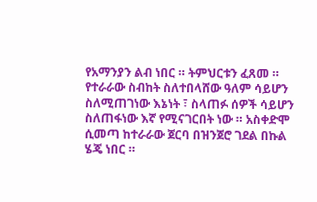የአማንያን ልብ ነበር ። ትምህርቱን ፈጸመ ። የተራራው ስብከት ስለተበላሸው ዓለም ሳይሆን ስለሚጠገነው እኔነት ፣ ስላጠፉ ሰዎች ሳይሆን ስለጠፋነው እኛ የሚናገርበት ነው ። አስቀድሞ ሲመጣ ከተራራው ጀርባ በዝንጀሮ ገደል በኩል ሄጄ ነበር ።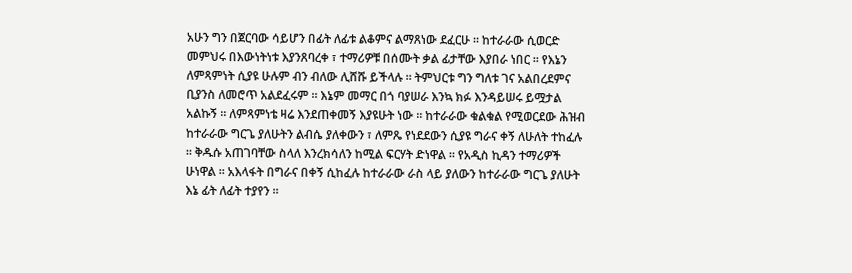አሁን ግን በጀርባው ሳይሆን በፊት ለፊቱ ልቆምና ልማጸነው ደፈርሁ ። ከተራራው ሲወርድ መምህሩ በእውነትነቱ እያንጸባረቀ ፣ ተማሪዎቹ በሰሙት ቃል ፊታቸው እያበራ ነበር ። የእኔን ለምጻምነት ሲያዩ ሁሉም ብን ብለው ሊሸሹ ይችላሉ ። ትምህርቱ ግን ግለቱ ገና አልበረደምና ቢያንስ ለመሮጥ አልደፈሩም ። እኔም መማር በጎ ባያሠራ እንኳ ክፉ እንዳይሠሩ ይሟታል አልኩኝ ። ለምጻምነቴ ዛሬ እንደጠቀመኝ እያዩሁት ነው ። ከተራራው ቁልቁል የሚወርደው ሕዝብ ከተራራው ግርጌ ያለሁትን ልብሴ ያለቀውን ፣ ለምጼ የነደደውን ሲያዩ ግራና ቀኝ ለሁለት ተከፈሉ ። ቅዱሱ አጠገባቸው ስላለ እንረክሳለን ከሚል ፍርሃት ድነዋል ። የአዲስ ኪዳን ተማሪዎች ሁነዋል ። አእላፋት በግራና በቀኝ ሲከፈሉ ከተራራው ራስ ላይ ያለውን ከተራራው ግርጌ ያለሁት እኔ ፊት ለፊት ተያየን ።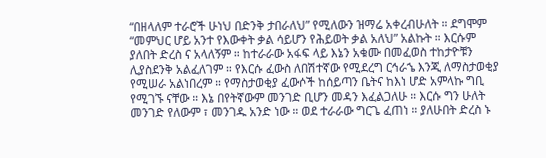“በዘላለም ተራሮች ሁነህ በድንቅ ታበራለህ” የሚለውን ዝማሬ አቀረብሁለት ። ደግሞም “መምህር ሆይ አንተ የእውቀት ቃል ሳይሆን የሕይወት ቃል አለህ” አልኩት ። እርሱም ያለበት ድረስ ና አላለኝም ። ከተራራው አፋፍ ላይ እኔን አቁሙ በመፈወስ ተከታዮቹን ሊያስደንቅ አልፈለገም ። የእርሱ ፈውስ ለበሽተኛው የሚደረግ ርኅራኄ እንጂ ለማስታወቂያ የሚሠራ አልነበረም ። የማስታወቂያ ፈውሶች ከሰይጣን ቤትና ከእነ ሆድ አምላኩ ግቢ የሚገኙ ናቸው ። እኔ በየትኛውም መንገድ ቢሆን መዳን እፈልጋለሁ ። እርሱ ግን ሁለት መንገድ የለውም ፣ መንገዱ አንድ ነው ። ወደ ተራራው ግርጌ ፈጠነ ። ያለሁበት ድረስ ኑ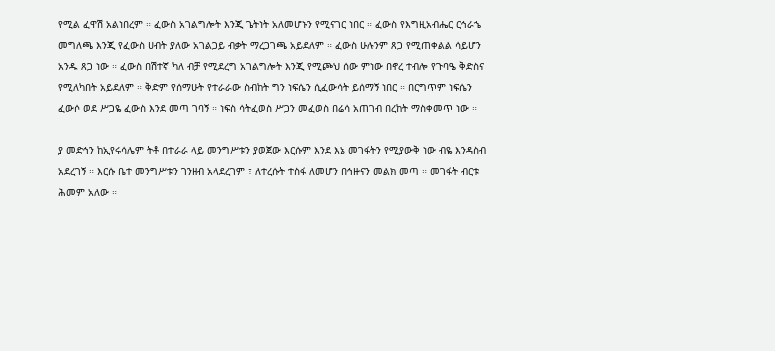የሚል ፈዋሽ አልነበረም ። ፈውስ አገልግሎት እንጂ ጌትነት አለመሆኑን የሚናገር ነበር ። ፈውስ የእግዚአብሔር ርኅራኄ መግለጫ እንጂ የፈውስ ሀብት ያለው አገልጋይ ብቃት ማረጋገጫ አይደለም ። ፈውስ ሁሉንም ጸጋ የሚጠቀልል ሳይሆን አንዱ ጸጋ ነው ። ፈውስ በሽተኛ ካለ ብቻ የሚደረግ አገልግሎት እንጂ የሚጮህ ሰው ምነው በኖረ ተብሎ የጉባዔ ቅድስና የሚለካበት አይደለም ። ቅድም የሰማሁት የተራራው ስብከት ግን ነፍሴን ሲፈውሳት ይሰማኝ ነበር ። በርግጥም ነፍሴን ፈውሶ ወደ ሥጋዬ ፈውስ እንደ መጣ ገባኝ ። ነፍስ ሳትፈወስ ሥጋን መፈወስ በሬሳ አጠገብ በረከት ማስቀመጥ ነው ።

ያ መድኅን ከኢየሩሳሌም ትቶ በተራራ ላይ መንግሥቱን ያወጀው እርሱም እንደ እኔ መገፋትን የሚያውቅ ነው ብዬ እንዳስብ አደረገኝ ። እርሱ ቤተ መንግሥቱን ገንዘብ አላደረገም ፣ ለተረሱት ተስፋ ለመሆን በኅዙናን መልክ መጣ ። መገፋት ብርቱ ሕመም አለው ።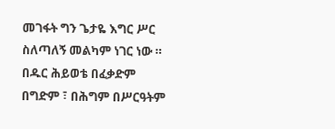መገፋት ግን ጌታዬ እግር ሥር ስለጣለኝ መልካም ነገር ነው ። በዱር ሕይወቴ በፈቃድም በግድም ፣ በሕግም በሥርዓትም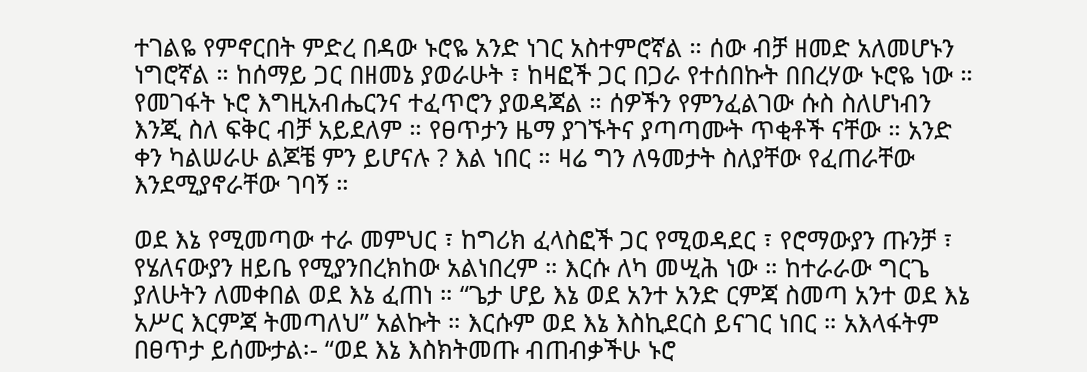ተገልዬ የምኖርበት ምድረ በዳው ኑሮዬ አንድ ነገር አስተምሮኛል ። ሰው ብቻ ዘመድ አለመሆኑን ነግሮኛል ። ከሰማይ ጋር በዘመኔ ያወራሁት ፣ ከዛፎች ጋር በጋራ የተሰበኩት በበረሃው ኑሮዬ ነው ። የመገፋት ኑሮ እግዚአብሔርንና ተፈጥሮን ያወዳጃል ። ሰዎችን የምንፈልገው ሱስ ስለሆነብን እንጂ ስለ ፍቅር ብቻ አይደለም ። የፀጥታን ዜማ ያገኙትና ያጣጣሙት ጥቂቶች ናቸው ። አንድ ቀን ካልሠራሁ ልጆቼ ምን ይሆናሉ ? እል ነበር ። ዛሬ ግን ለዓመታት ስለያቸው የፈጠራቸው እንደሚያኖራቸው ገባኝ ።

ወደ እኔ የሚመጣው ተራ መምህር ፣ ከግሪክ ፈላስፎች ጋር የሚወዳደር ፣ የሮማውያን ጡንቻ ፣ የሄለናውያን ዘይቤ የሚያንበረክከው አልነበረም ። እርሱ ለካ መሢሕ ነው ። ከተራራው ግርጌ ያለሁትን ለመቀበል ወደ እኔ ፈጠነ ። “ጌታ ሆይ እኔ ወደ አንተ አንድ ርምጃ ስመጣ አንተ ወደ እኔ አሥር እርምጃ ትመጣለህ” አልኩት ። እርሱም ወደ እኔ እስኪደርስ ይናገር ነበር ። አእላፋትም በፀጥታ ይሰሙታል፡- “ወደ እኔ እስክትመጡ ብጠብቃችሁ ኑሮ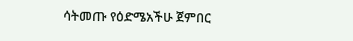ሳትመጡ የዕድሜአችሁ ጀምበር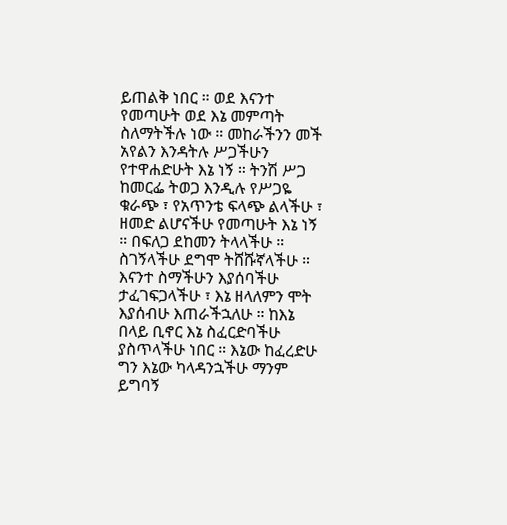ይጠልቅ ነበር ። ወደ እናንተ የመጣሁት ወደ እኔ መምጣት ስለማትችሉ ነው ። መከራችንን መች አየልን እንዳትሉ ሥጋችሁን የተዋሐድሁት እኔ ነኝ ። ትንሽ ሥጋ ከመርፌ ትወጋ እንዲሉ የሥጋዬ ቁራጭ ፣ የአጥንቴ ፍላጭ ልላችሁ ፣ ዘመድ ልሆናችሁ የመጣሁት እኔ ነኝ ። በፍለጋ ደከመን ትላላችሁ ። ስገኝላችሁ ደግሞ ትሸሹኛላችሁ ። እናንተ ስማችሁን እያሰባችሁ ታፈገፍጋላችሁ ፣ እኔ ዘላለምን ሞት እያሰብሁ እጠራችኋለሁ ። ከእኔ በላይ ቢኖር እኔ ስፈርድባችሁ ያስጥላችሁ ነበር ። እኔው ከፈረድሁ ግን እኔው ካላዳንኋችሁ ማንም ይግባኝ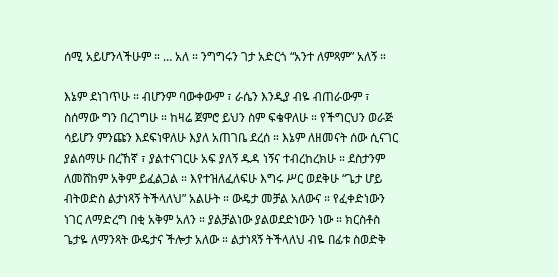ሰሚ አይሆንላችሁም ። … አለ ። ንግግሩን ገታ አድርጎ “አንተ ለምጻም” አለኝ ።

እኔም ደነገጥሁ ። ብሆንም ባውቀውም ፣ ራሴን እንዲያ ብዬ ብጠራውም ፣ ስሰማው ግን በረገግሁ ። ከዛሬ ጀምሮ ይህን ስም ፍቄዋለሁ ። የችግርህን ወራጅ ሳይሆን ምንጩን እደፍነዋለሁ እያለ አጠገቤ ደረሰ ። እኔም ለዘመናት ሰው ሲናገር ያልሰማሁ በረኸኛ ፣ ያልተናገርሁ አፍ ያለኝ ዱዳ ነኝና ተብረከረክሁ ። ደስታንም ለመሸከም አቅም ይፈልጋል ። እየተዝለፈለፍሁ እግሩ ሥር ወደቅሁ “ጌታ ሆይ ብትወድስ ልታነጻኝ ትችላለህ” አልሁት ። ውዴታ መቻል አለውና ። የፈቀድነውን ነገር ለማድረግ በቂ አቅም አለን ። ያልቻልነው ያልወደድነውን ነው ። ክርስቶስ ጌታዬ ለማንጻት ውዴታና ችሎታ አለው ። ልታነጻኝ ትችላለህ ብዬ በፊቱ ስወድቅ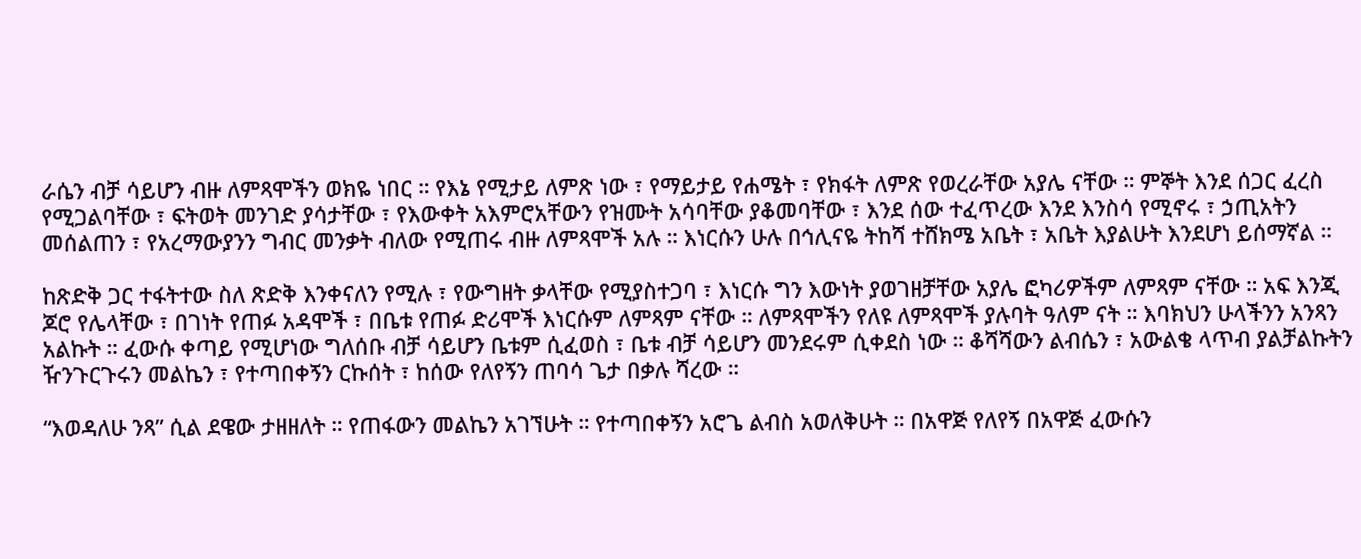ራሴን ብቻ ሳይሆን ብዙ ለምጻሞችን ወክዬ ነበር ። የእኔ የሚታይ ለምጽ ነው ፣ የማይታይ የሐሜት ፣ የክፋት ለምጽ የወረራቸው አያሌ ናቸው ። ምኞት እንደ ሰጋር ፈረስ የሚጋልባቸው ፣ ፍትወት መንገድ ያሳታቸው ፣ የእውቀት አእምሮአቸውን የዝሙት አሳባቸው ያቆመባቸው ፣ እንደ ሰው ተፈጥረው እንደ እንስሳ የሚኖሩ ፣ ኃጢአትን መሰልጠን ፣ የአረማውያንን ግብር መንቃት ብለው የሚጠሩ ብዙ ለምጻሞች አሉ ። እነርሱን ሁሉ በኅሊናዬ ትከሻ ተሸክሜ አቤት ፣ አቤት እያልሁት እንደሆነ ይሰማኛል ።

ከጽድቅ ጋር ተፋትተው ስለ ጽድቅ እንቀናለን የሚሉ ፣ የውግዘት ቃላቸው የሚያስተጋባ ፣ እነርሱ ግን እውነት ያወገዘቻቸው አያሌ ፎካሪዎችም ለምጻም ናቸው ። አፍ እንጂ ጆሮ የሌላቸው ፣ በገነት የጠፉ አዳሞች ፣ በቤቱ የጠፉ ድሪሞች እነርሱም ለምጻም ናቸው ። ለምጻሞችን የለዩ ለምጻሞች ያሉባት ዓለም ናት ። እባክህን ሁላችንን አንጻን አልኩት ። ፈውሱ ቀጣይ የሚሆነው ግለሰቡ ብቻ ሳይሆን ቤቱም ሲፈወስ ፣ ቤቱ ብቻ ሳይሆን መንደሩም ሲቀደስ ነው ። ቆሻሻውን ልብሴን ፣ አውልቄ ላጥብ ያልቻልኩትን ዥንጉርጉሩን መልኬን ፣ የተጣበቀኝን ርኩሰት ፣ ከሰው የለየኝን ጠባሳ ጌታ በቃሉ ሻረው ።

“እወዳለሁ ንጻ” ሲል ደዌው ታዘዘለት ። የጠፋውን መልኬን አገኘሁት ። የተጣበቀኝን አሮጌ ልብስ አወለቅሁት ። በአዋጅ የለየኝ በአዋጅ ፈውሱን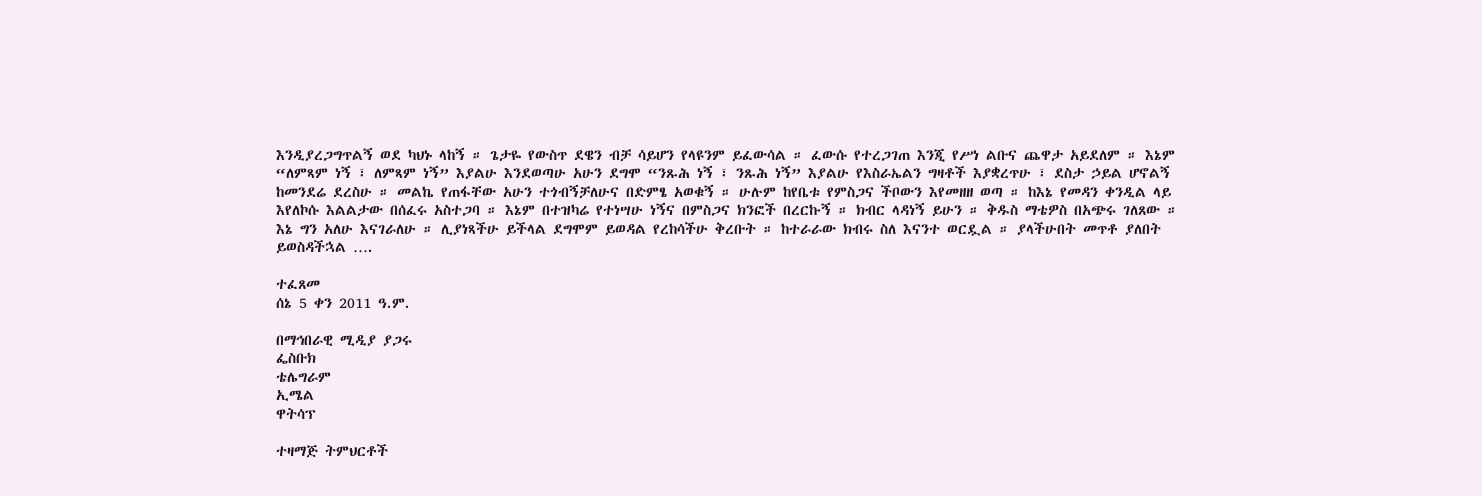እንዲያረጋግጥልኝ ወደ ካህኑ ላከኝ ። ጌታዬ የውስጥ ደዌን ብቻ ሳይሆን የላዩንም ይፈውሳል ። ፈውሱ የተረጋገጠ እንጂ የሥነ ልቡና ጨዋታ አይደለም ። እኔም “ለምጻም ነኝ ፣ ለምጻም ነኝ” እያልሁ እንደወጣሁ አሁን ደግሞ “ንጹሕ ነኝ ፣ ንጹሕ ነኝ” እያልሁ የእስራኤልን ግዛቶች እያቋረጥሁ ፣ ደስታ ኃይል ሆኖልኝ ከመንደሬ ደረስሁ ። መልኬ የጠፋቸው አሁን ተጎብኝቻለሁና በድምፄ አወቁኝ ። ሁሉም ከየቤቱ የምስጋና ችቦውን እየመዘዘ ወጣ ። ከእኔ የመዳን ቀንዲል ላይ እየለኮሱ እልልታው በሰፈሩ አስተጋባ ። እኔም በተዝካሬ የተነሣሁ ነኝና በምስጋና ክንፎች በረርኩኝ ። ክብር ላዳነኝ ይሁን ። ቅዱስ ማቴዎስ በአጭሩ ገለጸው ። እኔ ግን አለሁ እናገራለሁ ። ሊያነጻችሁ ይችላል ደግሞም ይወዳል የረከሳችሁ ቅረቡት ። ከተራራው ክብሩ ስለ እናንተ ወርዷል ። ያላችሁበት መጥቶ ያለበት ይወስዳችኋል ….

ተፈጸመ
ሰኔ 5 ቀን 2011 ዓ.ም.

በማኅበራዊ ሚዲያ ያጋሩ
ፌስቡክ
ቴሌግራም
ኢሜል
ዋትሳፕ

ተዛማጅ ትምህርቶች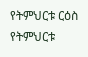የትምህርቱ ርዕስ
የትምህርቱ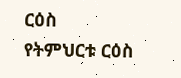ርዕስ
የትምህርቱ ርዕስ